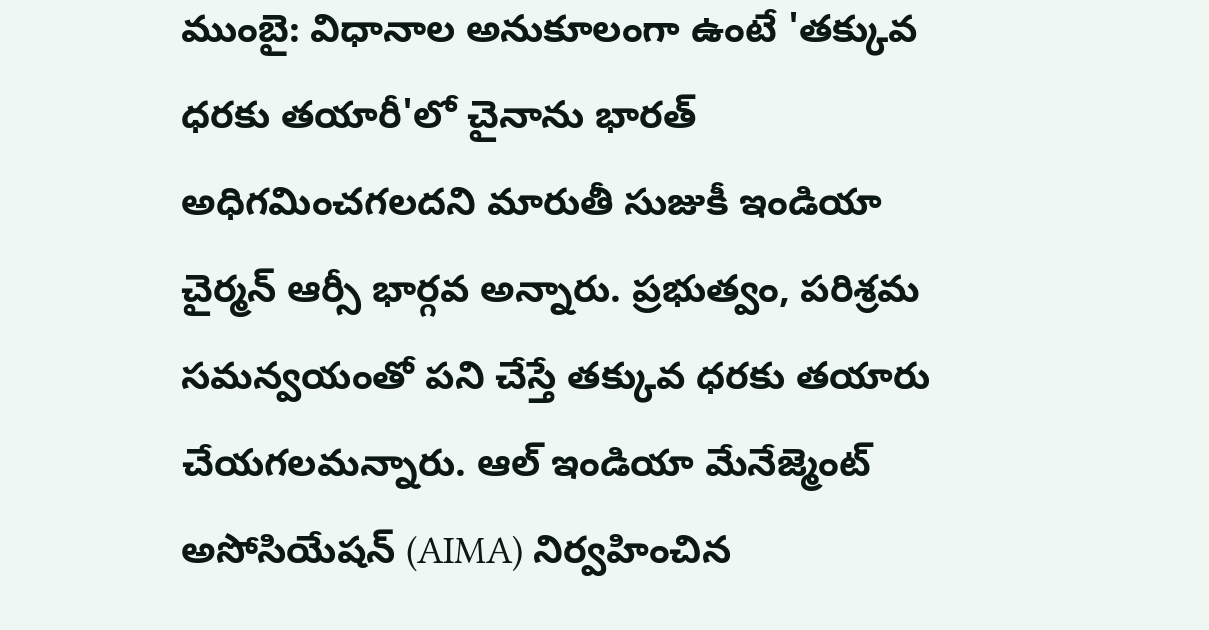ముంబై: విధానాల అనుకూలంగా ఉంటే 'తక్కువ ధరకు తయారీ'లో చైనాను భారత్ అధిగమించగలదని మారుతీ సుజుకీ ఇండియా చైర్మన్ ఆర్సీ భార్గవ అన్నారు. ప్రభుత్వం, పరిశ్రమ సమన్వయంతో పని చేస్తే తక్కువ ధరకు తయారు చేయగలమన్నారు. ఆల్ ఇండియా మేనేజ్మెంట్ అసోసియేషన్ (AIMA) నిర్వహించిన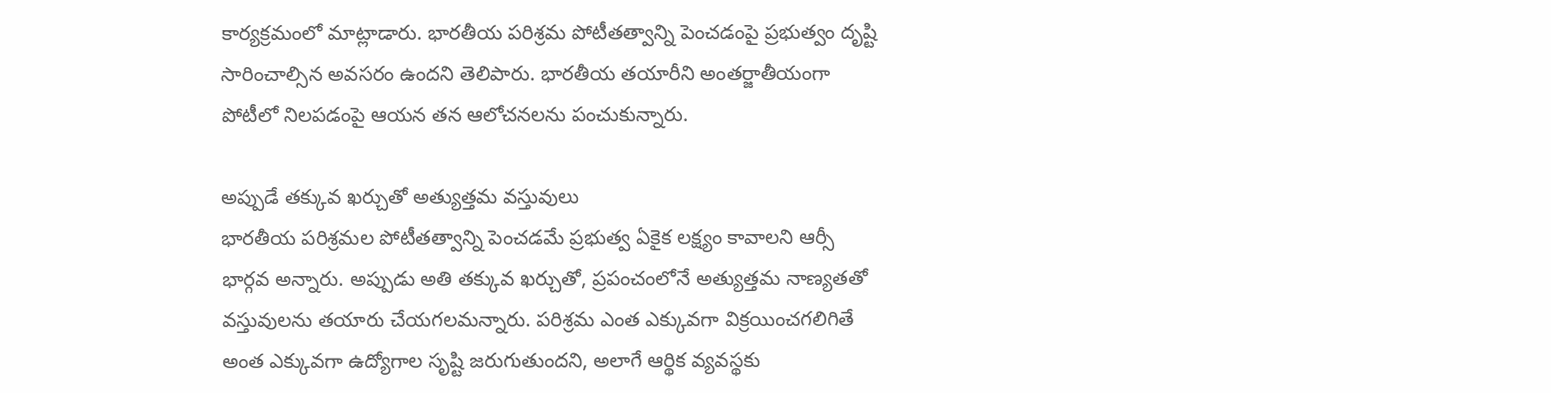కార్యక్రమంలో మాట్లాడారు. భారతీయ పరిశ్రమ పోటీతత్వాన్ని పెంచడంపై ప్రభుత్వం దృష్టి సారించాల్సిన అవసరం ఉందని తెలిపారు. భారతీయ తయారీని అంతర్జాతీయంగా పోటీలో నిలపడంపై ఆయన తన ఆలోచనలను పంచుకున్నారు.

అప్పుడే తక్కువ ఖర్చుతో అత్యుత్తమ వస్తువులు
భారతీయ పరిశ్రమల పోటీతత్వాన్ని పెంచడమే ప్రభుత్వ ఏకైక లక్ష్యం కావాలని ఆర్సీ భార్గవ అన్నారు. అప్పుడు అతి తక్కువ ఖర్చుతో, ప్రపంచంలోనే అత్యుత్తమ నాణ్యతతో వస్తువులను తయారు చేయగలమన్నారు. పరిశ్రమ ఎంత ఎక్కువగా విక్రయించగలిగితే అంత ఎక్కువగా ఉద్యోగాల సృష్టి జరుగుతుందని, అలాగే ఆర్థిక వ్యవస్థకు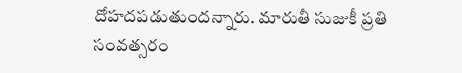దోహదపడుతుందన్నారు. మారుతీ సుజుకీ ప్రతి సంవత్సరం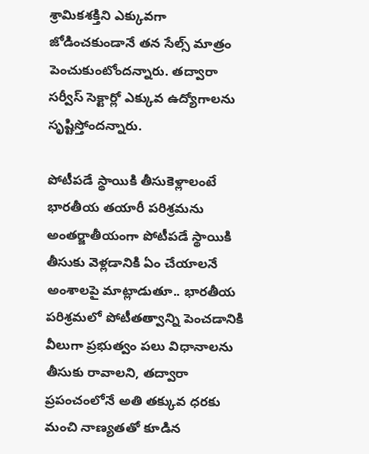శ్రామికశక్తిని ఎక్కువగా జోడించకుండానే తన సేల్స్ మాత్రం పెంచుకుంటోందన్నారు. తద్వారా సర్వీస్ సెక్టార్లో ఎక్కువ ఉద్యోగాలను సృష్టిస్తోందన్నారు.

పోటీపడే స్థాయికి తీసుకెళ్లాలంటే
భారతీయ తయారీ పరిశ్రమను అంతర్జాతీయంగా పోటీపడే స్థాయికి తీసుకు వెళ్లడానికి ఏం చేయాలనే అంశాలపై మాట్లాడుతూ.. భారతీయ పరిశ్రమలో పోటీతత్వాన్ని పెంచడానికి వీలుగా ప్రభుత్వం పలు విధానాలను తీసుకు రావాలని, తద్వారా ప్రపంచంలోనే అతి తక్కువ ధరకు మంచి నాణ్యతతో కూడిన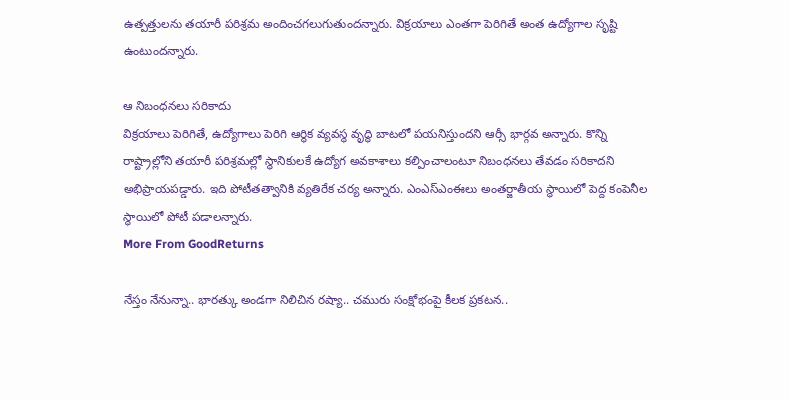ఉత్పత్తులను తయారీ పరిశ్రమ అందించగలుగుతుందన్నారు. విక్రయాలు ఎంతగా పెరిగితే అంత ఉద్యోగాల సృష్టి ఉంటుందన్నారు.

ఆ నిబంధనలు సరికాదు
విక్రయాలు పెరిగితే, ఉద్యోగాలు పెరిగి ఆర్థిక వ్యవస్థ వృద్ధి బాటలో పయనిస్తుందని ఆర్సీ భార్గవ అన్నారు. కొన్ని రాష్ట్రాల్లోని తయారీ పరిశ్రమల్లో స్థానికులకే ఉద్యోగ అవకాశాలు కల్పించాలంటూ నిబంధనలు తేవడం సరికాదని అభిప్రాయపడ్డారు. ఇది పోటీతత్వానికి వ్యతిరేక చర్య అన్నారు. ఎంఎస్ఎంఈలు అంతర్జాతీయ స్థాయిలో పెద్ద కంపెనీల స్థాయిలో పోటీ పడాలన్నారు.
More From GoodReturns

నేస్తం నేనున్నా.. భారత్కు అండగా నిలిచిన రష్యా.. చమురు సంక్షోభంపై కీలక ప్రకటన..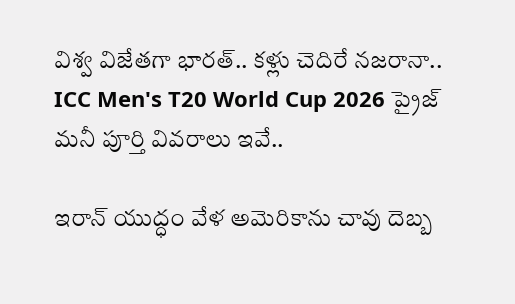విశ్వ విజేతగా భారత్.. కళ్లు చెదిరే నజరానా.. ICC Men's T20 World Cup 2026 ప్రైజ్ మనీ పూర్తి వివరాలు ఇవే..

ఇరాన్ యుద్ధం వేళ అమెరికాను చావు దెబ్బ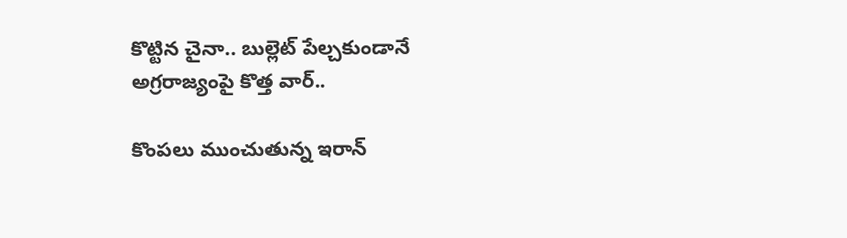కొట్టిన చైనా.. బుల్లెట్ పేల్చకుండానే అగ్రరాజ్యంపై కొత్త వార్..

కొంపలు ముంచుతున్న ఇరాన్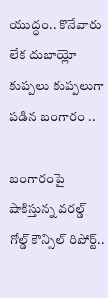యుద్ధం.. కొనేవారు లేక దుబాయ్లో కుప్పలు కుప్పలుగా పడిన బంగారం ..

బంగారంపై షాకిస్తున్న వరల్డ్ గోల్డ్ కౌన్సిల్ రిపోర్ట్..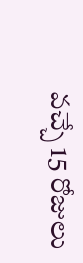వచ్చే 15 రోజులు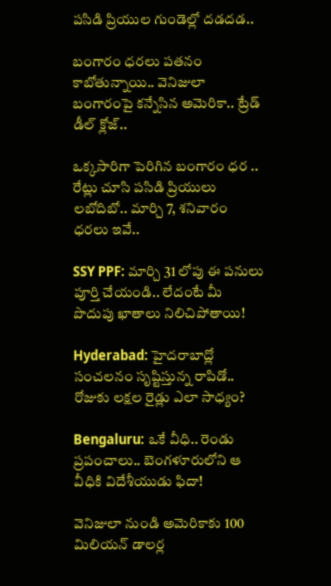పసిడి ప్రియుల గుండెల్లో దడదడ..

బంగారం ధరలు పతనం కాబోతున్నాయి.. వెనిజులా బంగారంపై కన్నేసిన అమెరికా.. ట్రేడ్ డీల్ క్లోజ్..

ఒక్కసారిగా పెరిగిన బంగారం ధర .. రేట్లు చూసి పసిడి ప్రియులు లబోదిబో.. మార్చి 7, శనివారం ధరలు ఇవే..

SSY PPF: మార్చి 31 లోపు ఈ పనులు పూర్తి చేయండి.. లేదంటే మీ పొదుపు ఖాతాలు నిలిచిపోతాయి!

Hyderabad: హైదరాబాద్లో సంచలనం సృష్టిస్తున్న రాపిడో.. రోజుకు లక్షల రైడ్లు ఎలా సాధ్యం?

Bengaluru: ఒకే వీధి.. రెండు ప్రపంచాలు.. బెంగళూరులోని ఆ వీధికి విదేశీయుడు ఫిదా!

వెనిజులా నుండి అమెరికాకు 100 మిలియన్ డాలర్ల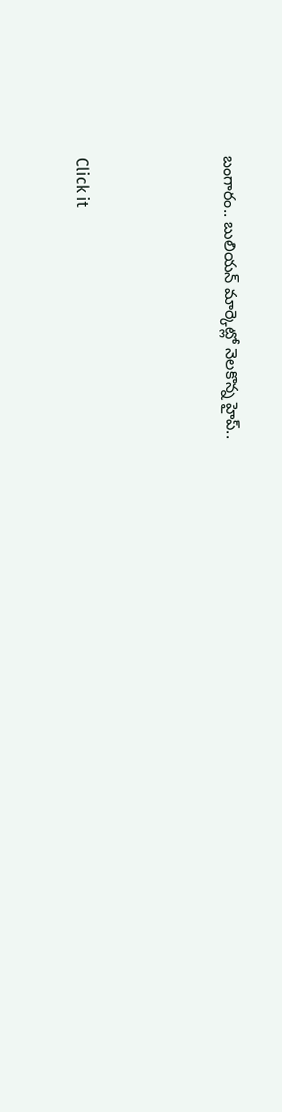బంగారం.. బులియన్ మార్కెట్లో నెలకొన్న హైప్..



Click it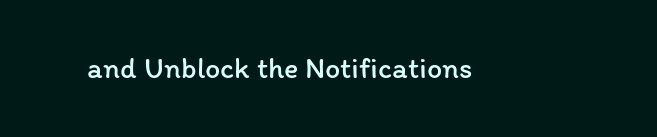and Unblock the Notifications